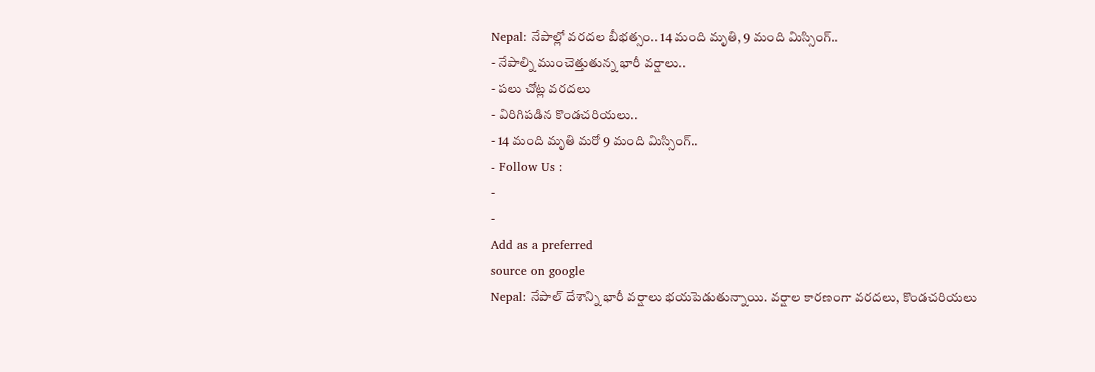Nepal: నేపాల్లో వరదల బీభత్సం.. 14 మంది మృతి, 9 మంది మిస్సింగ్..
- నేపాల్ని ముంచెత్తుతున్న భారీ వర్షాలు..
- పలు చోట్ల వరదలు
- విరిగిపడిన కొండచరియలు..
- 14 మంది మృతి మరో 9 మంది మిస్సింగ్..
- Follow Us :
-
-
Add as a preferred
source on google
Nepal: నేపాల్ దేశాన్ని భారీ వర్షాలు భయపెడుతున్నాయి. వర్షాల కారణంగా వరదలు, కొండచరియలు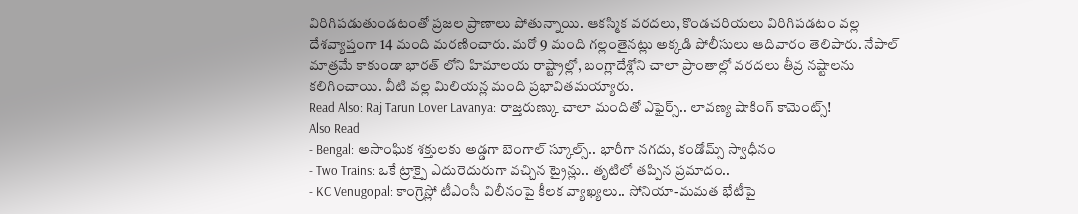విరిగిపడుతుండటంతో ప్రజల ప్రాణాలు పోతున్నాయి. ఆకస్మిక వరదలు, కొండచరియలు విరిగిపడటం వల్ల దేశవ్యాప్తంగా 14 మంది మరణించారు. మరో 9 మంది గల్లంతైనట్లు అక్కడి పోలీసులు ఆదివారం తెలిపారు. నేపాల్ మాత్రమే కాకుండా భారత్ లోని హిమాలయ రాష్ట్రాల్లో, బంగ్లాదేశ్లోని చాలా ప్రాంతాల్లో వరదలు తీవ్ర నష్టాలను కలిగించాయి. వీటి వల్ల మిలియన్ల మంది ప్రభావితమయ్యారు.
Read Also: Raj Tarun Lover Lavanya: రాజ్తరుణ్కు చాలా మందితో ఎఫైర్స్.. లావణ్య షాకింగ్ కామెంట్స్!
Also Read
- Bengal: అసాంఘిక శక్తులకు అడ్డగా బెంగాల్ స్కూల్స్.. భారీగా నగదు, కండోమ్స్ స్వాధీనం
- Two Trains: ఒకే ట్రాక్పై ఎదురెదురుగా వచ్చిన ట్రైన్లు.. తృటిలో తప్పిన ప్రమాదం..
- KC Venugopal: కాంగ్రెస్లో టీఎంసీ విలీనంపై కీలక వ్యాఖ్యలు.. సోనియా-మమత భేటీపై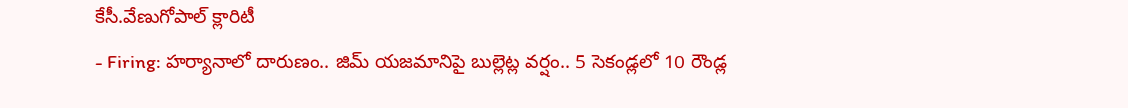కేసీ.వేణుగోపాల్ క్లారిటీ
- Firing: హర్యానాలో దారుణం.. జిమ్ యజమానిపై బుల్లెట్ల వర్షం.. 5 సెకండ్లలో 10 రౌండ్ల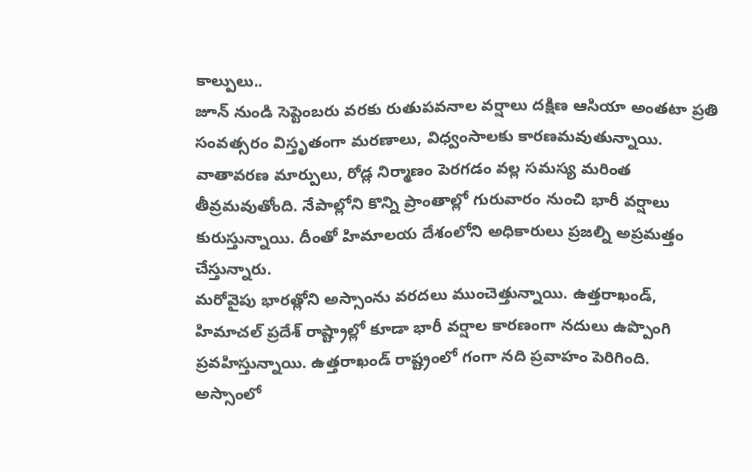కాల్పులు..
జూన్ నుండి సెప్టెంబరు వరకు రుతుపవనాల వర్షాలు దక్షిణ ఆసియా అంతటా ప్రతి సంవత్సరం విస్తృతంగా మరణాలు, విధ్వంసాలకు కారణమవుతున్నాయి. వాతావరణ మార్పులు, రోడ్ల నిర్మాణం పెరగడం వల్ల సమస్య మరింత తీవ్రమవుతోంది. నేపాల్లోని కొన్ని ప్రాంతాల్లో గురువారం నుంచి భారీ వర్షాలు కురుస్తున్నాయి. దీంతో హిమాలయ దేశంలోని అధికారులు ప్రజల్ని అప్రమత్తం చేస్తున్నారు.
మరోవైపు భారత్లోని అస్సాంను వరదలు ముంచెత్తున్నాయి. ఉత్తరాఖండ్, హిమాచల్ ప్రదేశ్ రాష్ట్రాల్లో కూడా భారీ వర్షాల కారణంగా నదులు ఉప్పొంగి ప్రవహిస్తున్నాయి. ఉత్తరాఖండ్ రాష్ట్రంలో గంగా నది ప్రవాహం పెరిగింది. అస్సాంలో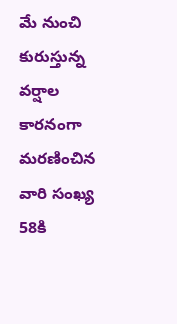మే నుంచి కురుస్తున్న వర్షాల కారనంగా మరణించిన వారి సంఖ్య 58కి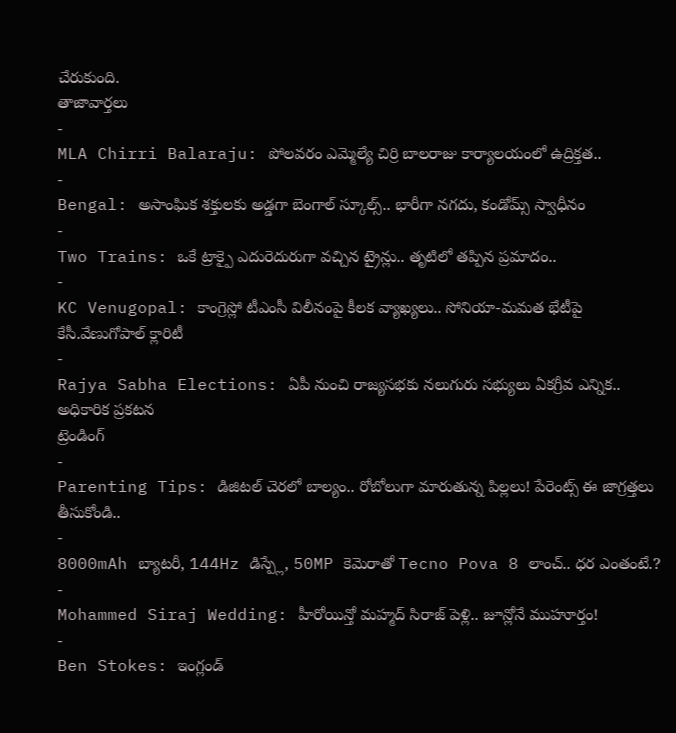చేరుకుంది.
తాజావార్తలు
-
MLA Chirri Balaraju: పోలవరం ఎమ్మెల్యే చిర్రి బాలరాజు కార్యాలయంలో ఉద్రిక్తత..
-
Bengal: అసాంఘిక శక్తులకు అడ్డగా బెంగాల్ స్కూల్స్.. భారీగా నగదు, కండోమ్స్ స్వాధీనం
-
Two Trains: ఒకే ట్రాక్పై ఎదురెదురుగా వచ్చిన ట్రైన్లు.. తృటిలో తప్పిన ప్రమాదం..
-
KC Venugopal: కాంగ్రెస్లో టీఎంసీ విలీనంపై కీలక వ్యాఖ్యలు.. సోనియా-మమత భేటీపై కేసీ.వేణుగోపాల్ క్లారిటీ
-
Rajya Sabha Elections: ఏపీ నుంచి రాజ్యసభకు నలుగురు సభ్యులు ఏకగ్రీవ ఎన్నిక.. అధికారిక ప్రకటన
ట్రెండింగ్
-
Parenting Tips: డిజిటల్ చెరలో బాల్యం.. రోబోలుగా మారుతున్న పిల్లలు! పేరెంట్స్ ఈ జాగ్రత్తలు తీసుకోండి..
-
8000mAh బ్యాటరీ, 144Hz డిస్ప్లే, 50MP కెమెరాతో Tecno Pova 8 లాంచ్.. ధర ఎంతంటే.?
-
Mohammed Siraj Wedding: హీరోయిన్తో మహ్మద్ సిరాజ్ పెళ్లి.. జూన్లోనే ముహూర్తం!
-
Ben Stokes: ఇంగ్లండ్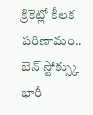క్రికెట్లో కీలక పరిణామం.. బెన్ స్టోక్స్కు భారీ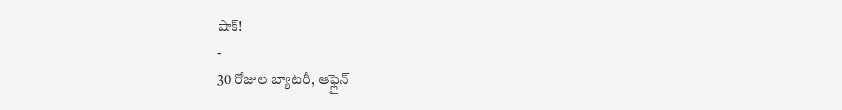షాక్!
-
30 రోజుల బ్యాటరీ, ఆఫ్లైన్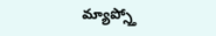మ్యాప్స్తో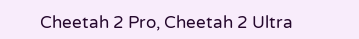Cheetah 2 Pro, Cheetah 2 Ultra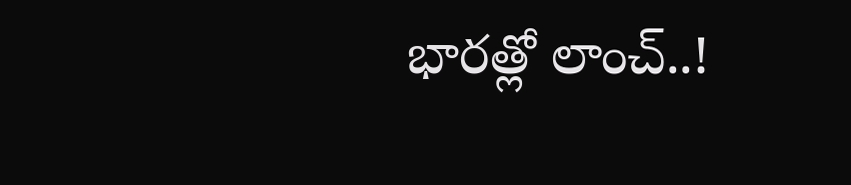భారత్లో లాంచ్..!